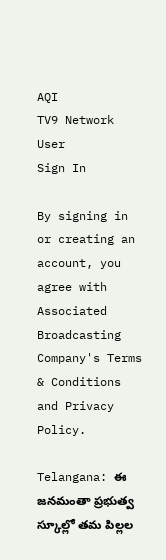AQI
TV9 Network
User
Sign In

By signing in or creating an account, you agree with Associated Broadcasting Company's Terms & Conditions and Privacy Policy.

Telangana: ఈ జనమంతా ప్రభుత్వ స్కూల్లో తమ పిల్లల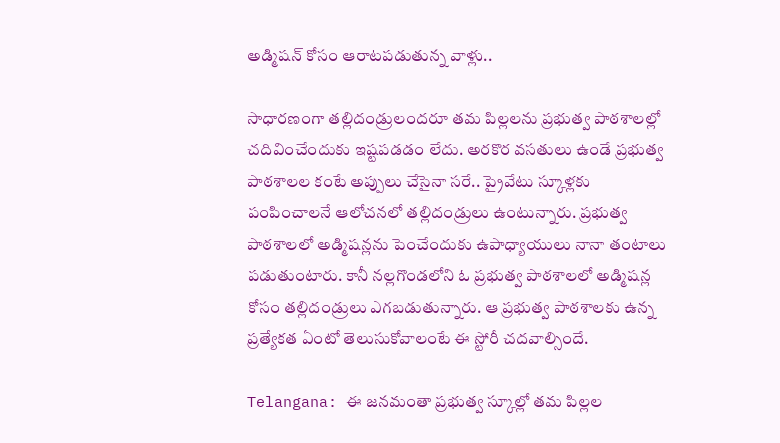అడ్మిషన్ కోసం ఆరాటపడుతున్న వాళ్లు..

సాధారణంగా తల్లిదండ్రులందరూ తమ పిల్లలను ప్రభుత్వ పాఠశాలల్లో చదివించేందుకు ఇష్టపడడం లేదు. అరకొర వసతులు ఉండే ప్రభుత్వ పాఠశాలల కంటే అప్పులు చేసైనా సరే.. ప్రైవేటు స్కూళ్లకు పంపించాలనే ఆలోచనలో తల్లిదండ్రులు ఉంటున్నారు. ప్రభుత్వ పాఠశాలలో అడ్మిషన్లను పెంచేందుకు ఉపాధ్యాయులు నానా తంటాలు పడుతుంటారు. కానీ నల్లగొండలోని ఓ ప్రభుత్వ పాఠశాలలో అడ్మిషన్ల కోసం తల్లిదండ్రులు ఎగబడుతున్నారు. ఆ ప్రభుత్వ పాఠశాలకు ఉన్న ప్రత్యేకత ఏంటో తెలుసుకోవాలంటే ఈ స్టోరీ చదవాల్సిందే.

Telangana: ఈ జనమంతా ప్రభుత్వ స్కూల్లో తమ పిల్లల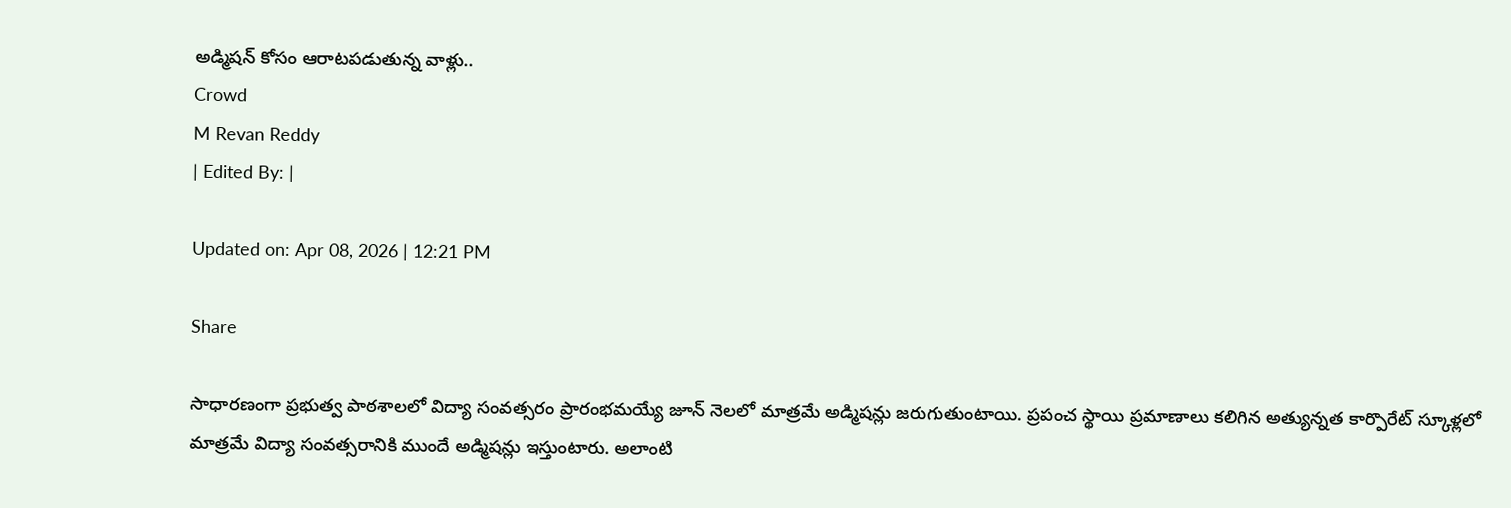అడ్మిషన్ కోసం ఆరాటపడుతున్న వాళ్లు..
Crowd
M Revan Reddy
| Edited By: |

Updated on: Apr 08, 2026 | 12:21 PM

Share

సాధారణంగా ప్రభుత్వ పాఠశాలలో విద్యా సంవత్సరం ప్రారంభమయ్యే జూన్ నెలలో మాత్రమే అడ్మిషన్లు జరుగుతుంటాయి. ప్రపంచ స్థాయి ప్రమాణాలు కలిగిన అత్యున్నత కార్పొరేట్ స్కూళ్లలో మాత్రమే విద్యా సంవత్సరానికి ముందే అడ్మిషన్లు ఇస్తుంటారు. అలాంటి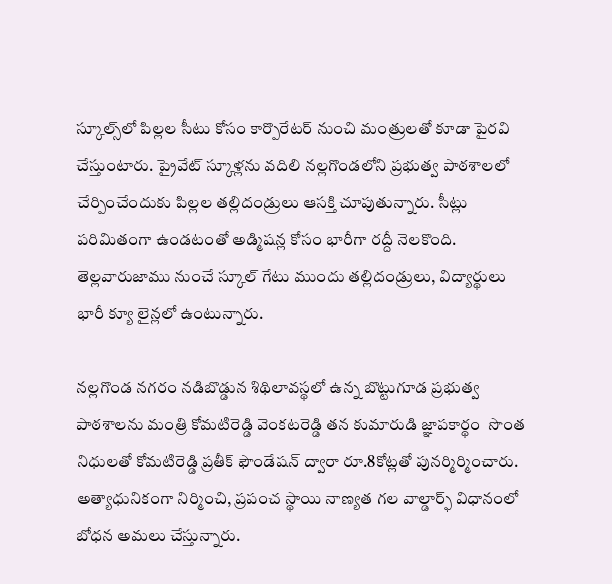స్కూల్స్‌లో పిల్లల సీటు కోసం కార్పొరేటర్ నుంచి మంత్రులతో కూడా పైరవి చేస్తుంటారు. ప్రైవేట్ స్కూళ్లను వదిలి నల్లగొండలోని ప్రభుత్వ పాఠశాలలో చేర్పించేందుకు పిల్లల తల్లిదండ్రులు ఆసక్తి చూపుతున్నారు. సీట్లు పరిమితంగా ఉండటంతో అడ్మిషన్ల కోసం భారీగా రద్దీ నెలకొంది. తెల్లవారుజాము నుంచే స్కూల్ గేటు ముందు తల్లిదండ్రులు, విద్యార్థులు భారీ క్యూ లైన్లలో ఉంటున్నారు.

నల్లగొండ నగరం నడిబొడ్డున శిథిలావస్థలో ఉన్న బొట్టుగూడ ప్రభుత్వ పాఠశాలను మంత్రి కోమటిరెడ్డి వెంకటరెడ్డి తన కుమారుడి జ్ఞాపకార్థం  సొంత నిధులతో కోమటిరెడ్డి ప్రతీక్ ఫౌండేషన్ ద్వారా రూ.8కోట్లతో పునర్మిర్మించారు. అత్యాధునికంగా నిర్మించి, ప్రపంచ స్థాయి నాణ్యత గల వాల్డార్ఫ్ విధానంలో బోధన అమలు చేస్తున్నారు.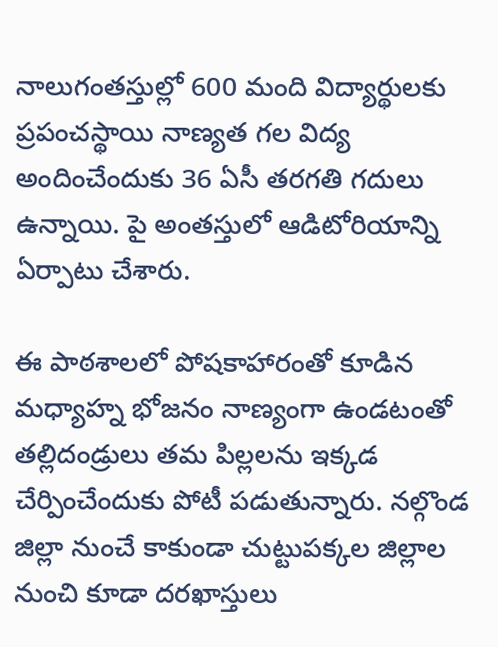నాలుగంతస్తుల్లో 600 మంది విద్యార్థులకు ప్రపంచస్థాయి నాణ్యత గల విద్య అందించేందుకు 36 ఏసీ తరగతి గదులు ఉన్నాయి. పై అంతస్తులో ఆడిటోరియాన్ని ఏర్పాటు చేశారు.

ఈ పాఠశాలలో పోషకాహారంతో కూడిన మధ్యాహ్న భోజనం నాణ్యంగా ఉండటంతో తల్లిదండ్రులు తమ పిల్లలను ఇక్కడ చేర్పించేందుకు పోటీ పడుతున్నారు. నల్గొండ జిల్లా నుంచే కాకుండా చుట్టుపక్కల జిల్లాల నుంచి కూడా దరఖాస్తులు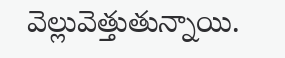వెల్లువెత్తుతున్నాయి.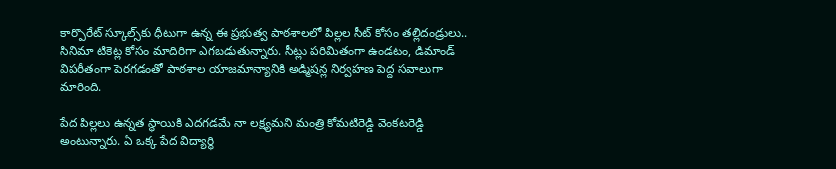కార్పొరేట్ స్కూల్స్‌కు ధీటుగా ఉన్న ఈ ప్రభుత్వ పాఠశాలలో పిల్లల సీట్ కోసం తల్లిదండ్రులు.. సినిమా టికెట్ల కోసం మాదిరిగా ఎగబడుతున్నారు. సీట్లు పరిమితంగా ఉండటం, డిమాండ్ విపరీతంగా పెరగడంతో పాఠశాల యాజమాన్యానికి అడ్మిషన్ల నిర్వహణ పెద్ద సవాలుగా మారింది.

పేద పిల్లలు ఉన్నత స్థాయికి ఎదగడమే నా లక్ష్యమని మంత్రి కోమటిరెడ్డి వెంకటరెడ్డి అంటున్నారు. ఏ ఒక్క పేద విద్యార్థి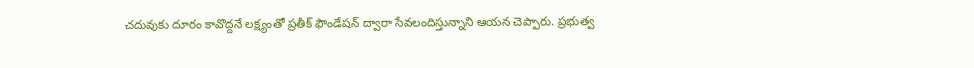చదువుకు దూరం కావొద్దనే లక్ష్యంతో ప్రతీక్ ఫౌండేషన్ ద్వారా సేవలందిస్తున్నాని ఆయన చెప్పారు. ప్రభుత్వ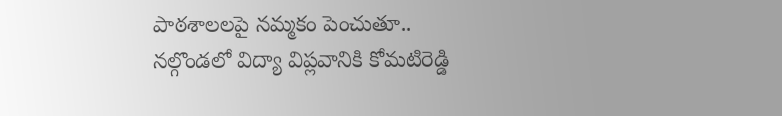పాఠశాలలపై నమ్మకం పెంచుతూ.. నల్గొండలో విద్యా విప్లవానికి కోమటిరెడ్డి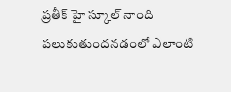ప్రతీక్ హై స్కూల్ నాంది పలుకుతుందనడంలో ఎలాంటి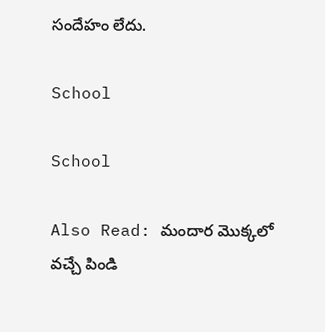సందేహం లేదు.

School

School

Also Read: మందార మొక్కలో వచ్చే పిండి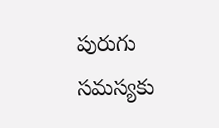పురుగు సమస్యకు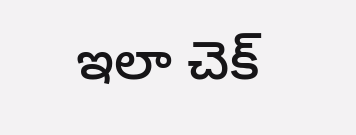ఇలా చెక్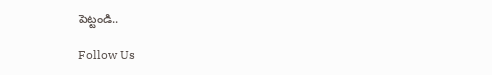పెట్టండి..

Follow Us